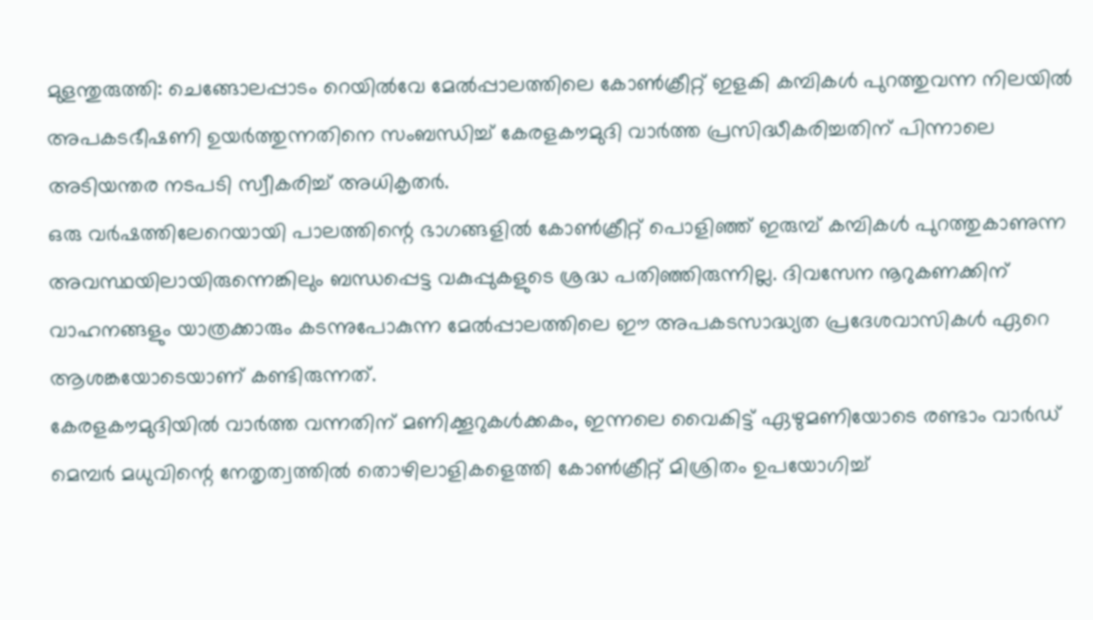മുളന്തുരുത്തി: ചെങ്ങോലപ്പാടം റെയിൽവേ മേൽപ്പാലത്തിലെ കോൺക്രീറ്റ് ഇളകി കമ്പികൾ പുറത്തുവന്ന നിലയിൽ അപകടഭീഷണി ഉയർത്തുന്നതിനെ സംബന്ധിച്ച് കേരളകൗമുദി വാർത്ത പ്രസിദ്ധീകരിച്ചതിന് പിന്നാലെ അടിയന്തര നടപടി സ്വീകരിച്ച് അധികൃതർ.
ഒരു വർഷത്തിലേറെയായി പാലത്തിന്റെ ഭാഗങ്ങളിൽ കോൺക്രീറ്റ് പൊളിഞ്ഞ് ഇരുമ്പ് കമ്പികൾ പുറത്തുകാണുന്ന അവസ്ഥയിലായിരുന്നെങ്കിലും ബന്ധപ്പെട്ട വകുപ്പുകളുടെ ശ്രദ്ധ പതിഞ്ഞിരുന്നില്ല. ദിവസേന നൂറുകണക്കിന് വാഹനങ്ങളും യാത്രക്കാരും കടന്നുപോകുന്ന മേൽപ്പാലത്തിലെ ഈ അപകടസാദ്ധ്യത പ്രദേശവാസികൾ ഏറെ ആശങ്കയോടെയാണ് കണ്ടിരുന്നത്.
കേരളകൗമുദിയിൽ വാർത്ത വന്നതിന് മണിക്കൂറുകൾക്കകം, ഇന്നലെ വൈകിട്ട് ഏഴുമണിയോടെ രണ്ടാം വാർഡ് മെമ്പർ മധുവിന്റെ നേതൃത്വത്തിൽ തൊഴിലാളികളെത്തി കോൺക്രീറ്റ് മിശ്രിതം ഉപയോഗിച്ച്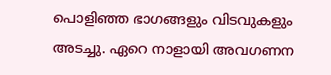പൊളിഞ്ഞ ഭാഗങ്ങളും വിടവുകളും അടച്ചു. ഏറെ നാളായി അവഗണന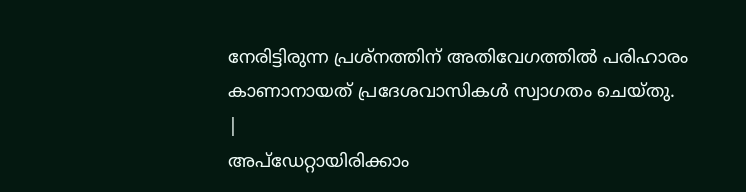നേരിട്ടിരുന്ന പ്രശ്നത്തിന് അതിവേഗത്തിൽ പരിഹാരം കാണാനായത് പ്രദേശവാസികൾ സ്വാഗതം ചെയ്തു.
|
അപ്ഡേറ്റായിരിക്കാം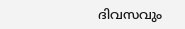ദിവസവും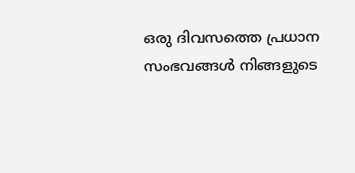ഒരു ദിവസത്തെ പ്രധാന സംഭവങ്ങൾ നിങ്ങളുടെ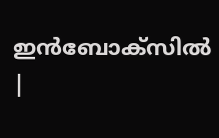ഇൻബോക്സിൽ |